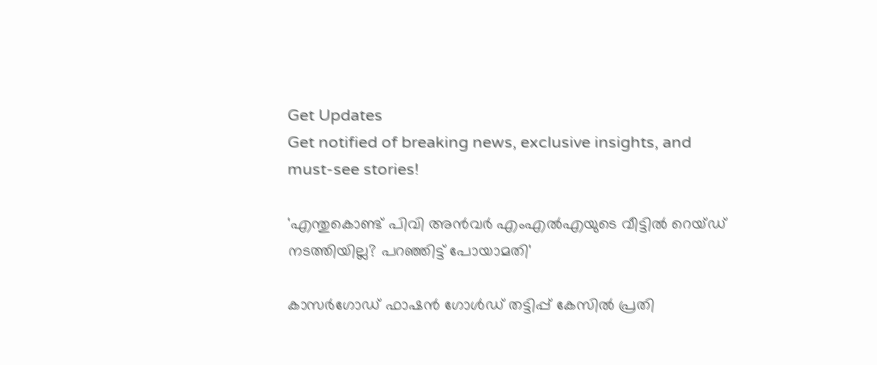Get Updates
Get notified of breaking news, exclusive insights, and must-see stories!

'എന്തുകൊണ്ട് പിവി അൻവർ എംഎൽഎയുടെ വീട്ടിൽ റെയ്ഡ് നടത്തിയില്ല? പറഞ്ഞിട്ട് പോയാമതി'

കാസർഗോഡ് ഫാഷൻ ഗോൾഡ് തട്ടിപ്പ് കേസിൽ പ്രതി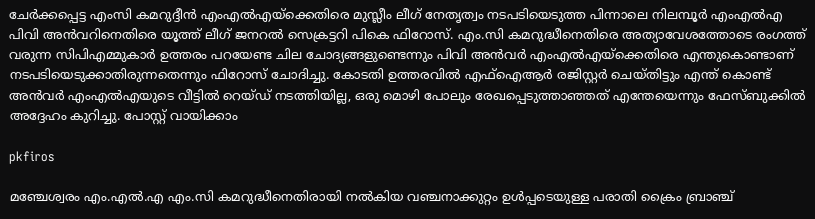ചേർക്കപ്പെട്ട എംസി കമറുദ്ദീൻ എംഎൽഎയ്ക്കെതിരെ മുസ്ലീം ലീഗ് നേതൃത്വം നടപടിയെടുത്ത പിന്നാലെ നിലമ്പൂർ എംഎൽഎ പിവി അൻവറിനെതിരെ യൂത്ത് ലീഗ് ജനറൽ സെക്രട്ടറി പികെ ഫിറോസ്. എം.സി കമറുദ്ധീനെതിരെ അത്യാവേശത്തോടെ രംഗത്ത് വരുന്ന സിപിഎമ്മുകാർ ഉത്തരം പറയേണ്ട ചില ചോദ്യങ്ങളുണ്ടെന്നും പിവി അൻവർ എംഎൽഎയ്ക്കെതിരെ എന്തുകൊണ്ടാണ് നടപടിയെടുക്കാതിരുന്നതെന്നും ഫിറോസ് ചോദിച്ചു. കോടതി ഉത്തരവിൽ എഫ്ഐആർ രജിസ്റ്റർ ചെയ്തിട്ടും എന്ത് കൊണ്ട് അൻവർ എംഎൽഎയുടെ വീട്ടിൽ റെയ്ഡ് നടത്തിയില്ല, ഒരു മൊഴി പോലും രേഖപ്പെടുത്താഞ്ഞത് എന്തേയെന്നും ഫേസ്ബുക്കിൽ അദ്ദേഹം കുറിച്ചു. പോസ്റ്റ് വായിക്കാം

pkfiros

മഞ്ചേശ്വരം എം.എൽ.എ എം.സി കമറുദ്ധീനെതിരായി നൽകിയ വഞ്ചനാക്കുറ്റം ഉൾപ്പടെയുള്ള പരാതി ക്രൈം ബ്രാഞ്ച്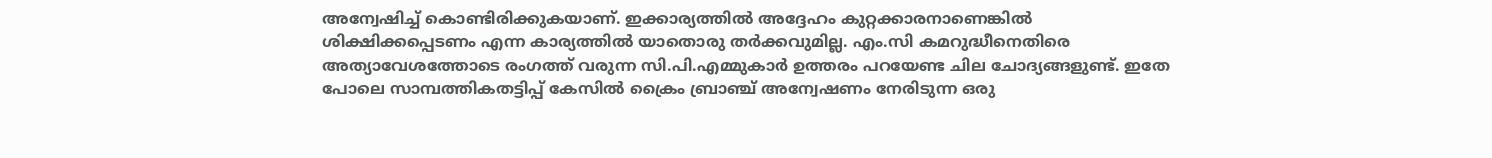അന്വേഷിച്ച് കൊണ്ടിരിക്കുകയാണ്. ഇക്കാര്യത്തിൽ അദ്ദേഹം കുറ്റക്കാരനാണെങ്കിൽ ശിക്ഷിക്കപ്പെടണം എന്ന കാര്യത്തിൽ യാതൊരു തർക്കവുമില്ല. എം.സി കമറുദ്ധീനെതിരെ അത്യാവേശത്തോടെ രംഗത്ത് വരുന്ന സി.പി.എമ്മുകാർ ഉത്തരം പറയേണ്ട ചില ചോദ്യങ്ങളുണ്ട്. ഇതേ പോലെ സാമ്പത്തികതട്ടിപ്പ് കേസിൽ ക്രൈം ബ്രാഞ്ച് അന്വേഷണം നേരിടുന്ന ഒരു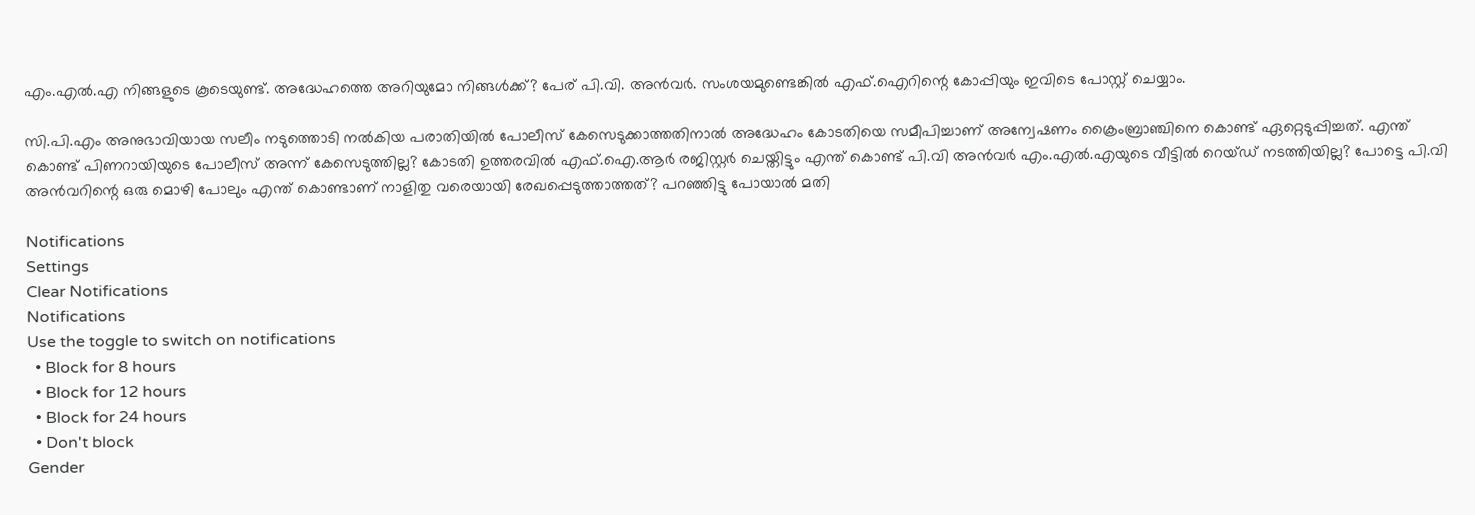എം.എൽ.എ നിങ്ങളുടെ കൂടെയുണ്ട്. അദ്ധേഹത്തെ അറിയുമോ നിങ്ങൾക്ക്? പേര് പി.വി. അൻവർ. സംശയമുണ്ടെങ്കിൽ എഫ്.ഐറിന്റെ കോപ്പിയും ഇവിടെ പോസ്റ്റ് ചെയ്യാം.

സി.പി.എം അനുഭാവിയായ സലീം നടുത്തൊടി നൽകിയ പരാതിയിൽ പോലീസ് കേസെടുക്കാത്തതിനാൽ അദ്ധേഹം കോടതിയെ സമീപിച്ചാണ് അന്വേഷണം ക്രൈംബ്രാഞ്ചിനെ കൊണ്ട് ഏറ്റെടുപ്പിച്ചത്. എന്ത് കൊണ്ട് പിണറായിയുടെ പോലീസ് അന്ന് കേസെടുത്തില്ല? കോടതി ഉത്തരവിൽ എഫ്.ഐ.ആർ രജിസ്റ്റർ ചെയ്തിട്ടും എന്ത് കൊണ്ട് പി.വി അൻവർ എം.എൽ.എയുടെ വീട്ടിൽ റെയ്ഡ് നടത്തിയില്ല? പോട്ടെ പി.വി അൻവറിന്റെ ഒരു മൊഴി പോലും എന്ത് കൊണ്ടാണ് നാളിതു വരെയായി രേഖപ്പെടുത്താത്തത്? പറഞ്ഞിട്ടു പോയാൽ മതി

Notifications
Settings
Clear Notifications
Notifications
Use the toggle to switch on notifications
  • Block for 8 hours
  • Block for 12 hours
  • Block for 24 hours
  • Don't block
Gender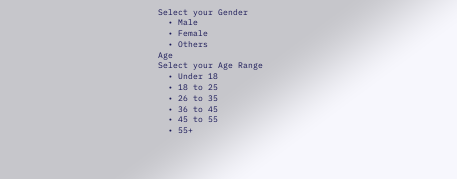Select your Gender
  • Male
  • Female
  • Others
Age
Select your Age Range
  • Under 18
  • 18 to 25
  • 26 to 35
  • 36 to 45
  • 45 to 55
  • 55+